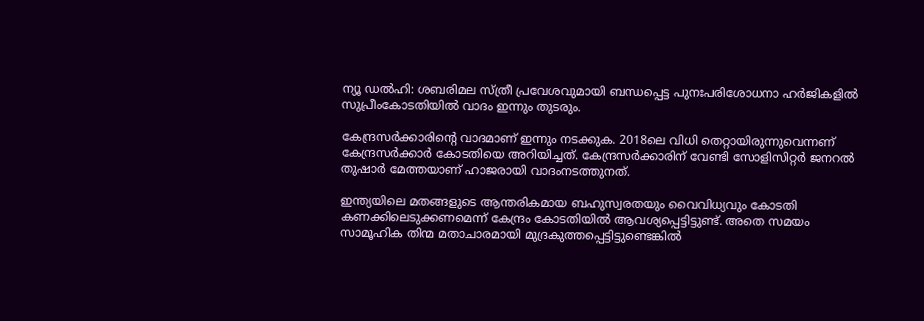ന്യൂ ഡൽഹി: ശബരിമല സ്ത്രീ പ്രവേശവുമായി ബന്ധപ്പെട്ട പുനഃപരിശോധനാ ഹർജികളിൽ സുപ്രീംകോടതിയിൽ വാദം ഇന്നും തുടരും.

കേന്ദ്രസർക്കാരിന്റെ വാദമാണ് ഇന്നും നടക്കുക. 2018ലെ വിധി തെറ്റായിരുന്നുവെന്നണ് കേന്ദ്രസർക്കാർ കോടതിയെ അറിയിച്ചത്. കേന്ദ്രസർക്കാരിന് വേണ്ടി സോളിസിറ്റർ ജനറൽ തുഷാർ മേത്തയാണ് ഹാജരായി വാദംനടത്തുനത്.

ഇന്ത്യയിലെ മതങ്ങളുടെ ആന്തരികമായ ബഹുസ്വരതയും വൈവിധ്യവും കോടതി കണക്കിലെടുക്കണമെന്ന് കേന്ദ്രം കോടതിയിൽ ആവശ്യപ്പെട്ടിട്ടുണ്ട്. അതെ സമയം സാമൂഹിക തിന്മ മതാചാരമായി മുദ്രകുത്തപ്പെട്ടിട്ടുണ്ടെങ്കിൽ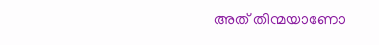അത് തിന്മയാണോ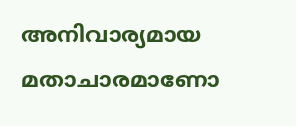അനിവാര്യമായ മതാചാരമാണോ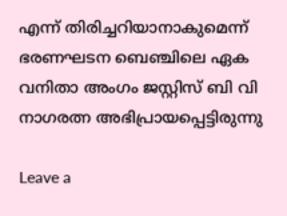എന്ന് തിരിച്ചറിയാനാകുമെന്ന് ഭരണഘടന ബെഞ്ചിലെ ഏക വനിതാ അംഗം ജസ്റ്റിസ് ബി വി നാഗരത്ന അഭിപ്രായപ്പെട്ടിരുന്നു

Leave a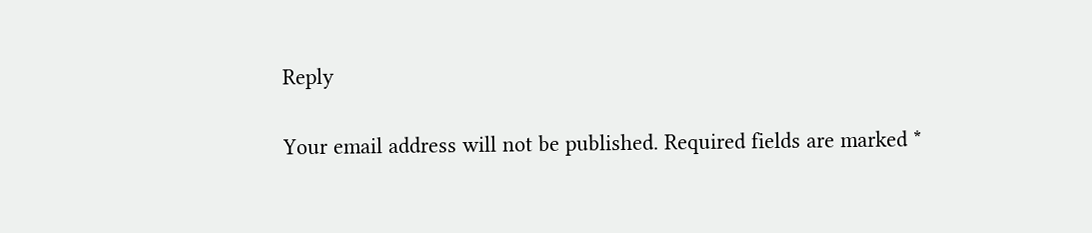Reply

Your email address will not be published. Required fields are marked *